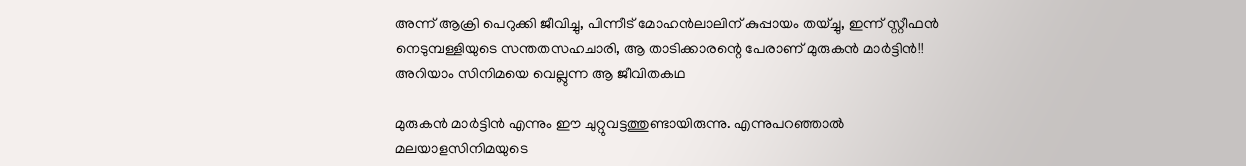അന്ന് ആക്രി പെറുക്കി ജീവിച്ചു, പിന്നീട് മോഹന്‍ലാലിന് കുപ്പായം തയ്ച്ചു, ഇന്ന് സ്റ്റീഫന്‍ നെടുമ്പള്ളിയുടെ സന്തതസഹചാരി, ആ താടിക്കാരന്റെ പേരാണ് മുരുകന്‍ മാര്‍ട്ടിന്‍!! അറിയാം സിനിമയെ വെല്ലുന്ന ആ ജീവിതകഥ

മുരുകന്‍ മാര്‍ട്ടിന്‍ എന്നും ഈ ചുറ്റുവട്ടത്തുണ്ടായിരുന്നു. എന്നുപറഞ്ഞാല്‍ മലയാളസിനിമയുടെ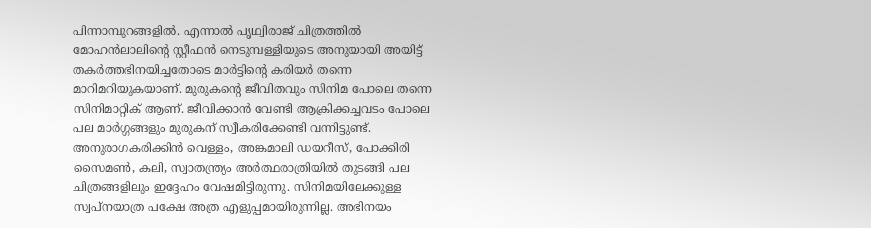പിന്നാമ്പുറങ്ങളില്‍. എന്നാല്‍ പൃഥ്വിരാജ് ചിത്രത്തില്‍ മോഹന്‍ലാലിന്റെ സ്റ്റീഫന്‍ നെടുമ്പള്ളിയുടെ അനുയായി അയിട്ട് തകര്‍ത്തഭിനയിച്ചതോടെ മാര്‍ട്ടിന്റെ കരിയര്‍ തന്നെ മാറിമറിയുകയാണ്. മുരുകന്റെ ജീവിതവും സിനിമ പോലെ തന്നെ സിനിമാറ്റിക് ആണ്. ജീവിക്കാന്‍ വേണ്ടി ആക്രിക്കച്ചവടം പോലെ പല മാര്‍ഗ്ഗങ്ങളും മുരുകന് സ്വീകരിക്കേണ്ടി വന്നിട്ടുണ്ട്. അനുരാഗകരിക്കിന്‍ വെള്ളം, അങ്കമാലി ഡയറീസ്, പോക്കിരി സൈമണ്‍, കലി, സ്വാതന്ത്ര്യം അര്‍ത്ഥരാത്രിയില്‍ തുടങ്ങി പല ചിത്രങ്ങളിലും ഇദ്ദേഹം വേഷമിട്ടിരുന്നു. സിനിമയിലേക്കുള്ള സ്വപ്നയാത്ര പക്ഷേ അത്ര എളുപ്പമായിരുന്നില്ല. അഭിനയം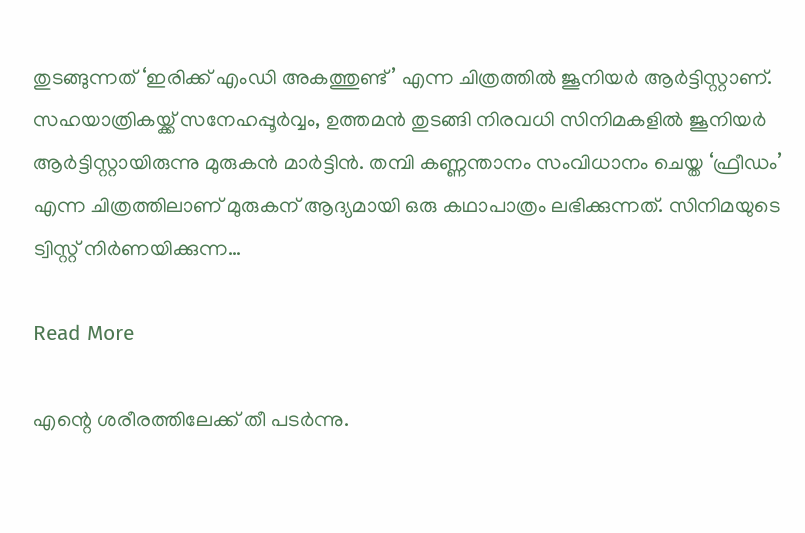തുടങ്ങുന്നത് ‘ഇരിക്ക് എംഡി അകത്തുണ്ട്’ എന്ന ചിത്രത്തില്‍ ജൂനിയര്‍ ആര്‍ട്ടിസ്റ്റാണ്. സഹയാത്രികയ്ക്ക് സനേഹപ്പൂര്‍വ്വം, ഉത്തമന്‍ തുടങ്ങി നിരവധി സിനിമകളില്‍ ജൂനിയര്‍ ആര്‍ട്ടിസ്റ്റായിരുന്നു മുരുകന്‍ മാര്‍ട്ടിന്‍. തമ്പി കണ്ണന്താനം സംവിധാനം ചെയ്ത ‘ഫ്രീഡം’ എന്ന ചിത്രത്തിലാണ് മുരുകന് ആദ്യമായി ഒരു കഥാപാത്രം ലഭിക്കുന്നത്. സിനിമയുടെ ട്വിസ്റ്റ് നിര്‍ണയിക്കുന്ന…

Read More

എന്റെ ശരീരത്തിലേക്ക് തീ പടര്‍ന്നു.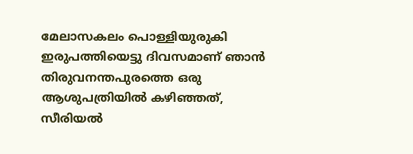മേലാസകലം പൊള്ളിയുരുകി ഇരുപത്തിയെട്ടു ദിവസമാണ് ഞാന്‍ തിരുവനന്തപുരത്തെ ഒരു ആശുപത്രിയില്‍ കഴിഞ്ഞത്, സീരിയല്‍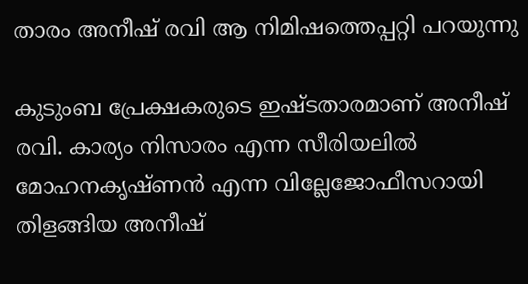താരം അനീഷ് രവി ആ നിമിഷത്തെപ്പറ്റി പറയുന്നു

കുടുംബ പ്രേക്ഷകരുടെ ഇഷ്ടതാരമാണ് അനീഷ് രവി. കാര്യം നിസാരം എന്ന സീരിയലില്‍ മോഹനകൃഷ്ണന്‍ എന്ന വില്ലേജോഫീസറായി തിളങ്ങിയ അനീഷ്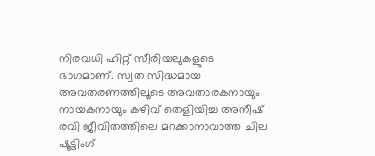നിരവധി ഹിറ്റ് സീരിയലുകളുടെ ഭാഗമാണ്. സ്വത സിദ്ധമായ അവതരണത്തിലൂടെ അവതാരകനായും നായകനായും കഴിവ് തെളിയിച്ച അനീഷ് രവി ജീവിതത്തിലെ മറക്കാനാവാത്ത ചില ഷൂട്ടിംഗ്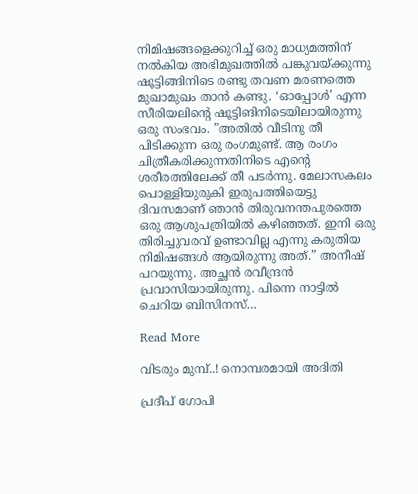നിമിഷങ്ങളെക്കുറിച്ച് ഒരു മാധ്യമത്തിന് നല്‍കിയ അഭിമുഖത്തില്‍ പങ്കുവയ്ക്കുന്നു ഷൂട്ടിങ്ങിനിടെ രണ്ടു തവണ മരണത്തെ മുഖാമുഖം താന്‍ കണ്ടു. ‘ഓപ്പോള്‍’ എന്ന സീരിയലിന്റെ ഷൂട്ടിങിനിടെയിലായിരുന്നു ഒരു സംഭവം. ”അതില്‍ വീടിനു തീ പിടിക്കുന്ന ഒരു രംഗമുണ്ട്. ആ രംഗം ചിത്രീകരിക്കുന്നതിനിടെ എന്റെ ശരീരത്തിലേക്ക് തീ പടര്‍ന്നു. മേലാസകലം പൊള്ളിയുരുകി ഇരുപത്തിയെട്ടു ദിവസമാണ് ഞാന്‍ തിരുവനന്തപുരത്തെ ഒരു ആശുപത്രിയില്‍ കഴിഞ്ഞത്. ഇനി ഒരു തിരിച്ചുവരവ് ഉണ്ടാവില്ല എന്നു കരുതിയ നിമിഷങ്ങള്‍ ആയിരുന്നു അത്.” അനീഷ് പറയുന്നു. അച്ഛന്‍ രവീന്ദ്രന്‍ പ്രവാസിയായിരുന്നു. പിന്നെ നാട്ടില്‍ ചെറിയ ബിസിനസ്…

Read More

വിടരും മുമ്പ്..! നൊമ്പരമായി അദിതി

പ്രദീപ് ഗോപി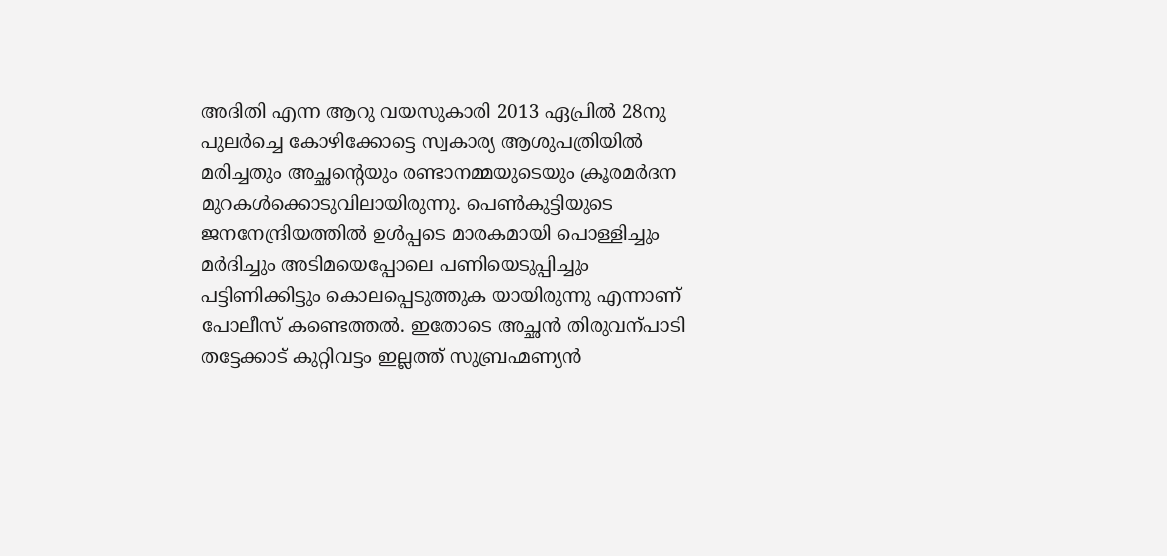അദിതി എന്ന ആറു വയസുകാരി 2013 ഏപ്രിൽ 28നു പുലർച്ചെ കോഴിക്കോട്ടെ സ്വകാര്യ ആശുപത്രിയിൽ മരിച്ചതും അച്ഛന്‍റെയും രണ്ടാനമ്മയുടെയും ക്രൂരമർദന മുറകൾക്കൊടുവിലായിരുന്നു. പെണ്‍കുട്ടിയുടെ ജനനേന്ദ്രിയത്തിൽ ഉൾപ്പടെ മാരകമായി പൊള്ളിച്ചും മർദിച്ചും അടിമയെപ്പോലെ പണിയെടുപ്പിച്ചും പട്ടിണിക്കിട്ടും കൊലപ്പെടുത്തുക യായിരുന്നു എന്നാണ് പോലീസ് കണ്ടെത്തൽ. ഇതോടെ അച്ഛൻ തിരുവന്പാടി തട്ടേക്കാട് കുറ്റിവട്ടം ഇല്ലത്ത് സുബ്രഹ്മണ്യൻ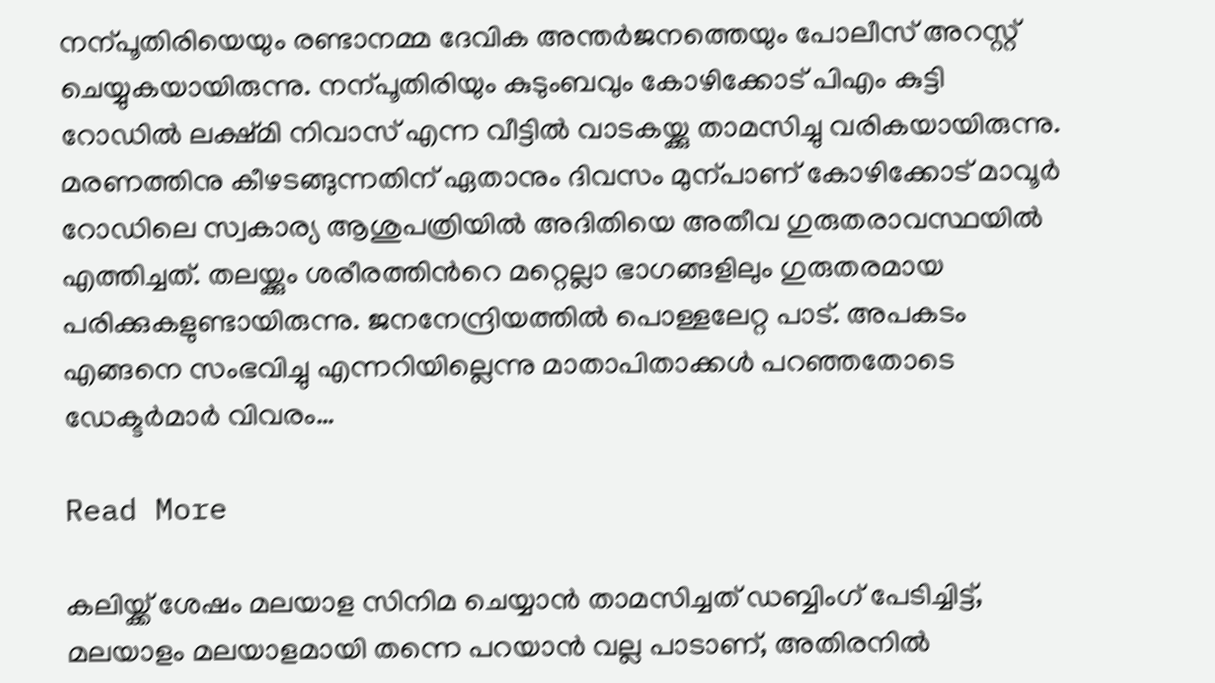നന്പൂതിരിയെയും രണ്ടാനമ്മ ദേവിക അന്തർജനത്തെയും പോലീസ് അറസ്റ്റ് ചെയ്യുകയായിരുന്നു. നന്പൂതിരിയും കുടുംബവും കോഴിക്കോട് പിഎം കുട്ടി റോഡിൽ ലക്ഷ്മി നിവാസ് എന്ന വീട്ടിൽ വാടകയ്ക്കു താമസിച്ചു വരികയായിരുന്നു. മരണത്തിനു കീഴടങ്ങുന്നതിന് ഏതാനും ദിവസം മുന്പാണ് കോഴിക്കോട് മാവൂർ റോഡിലെ സ്വകാര്യ ആശുപത്രിയിൽ അദിതിയെ അതീവ ഗുരുതരാവസ്ഥയിൽ എത്തിച്ചത്. തലയ്ക്കും ശരീരത്തിന്‍റെ മറ്റെല്ലാ ഭാഗങ്ങളിലും ഗുരുതരമായ പരിക്കുകളുണ്ടായിരുന്നു. ജനനേന്ദ്രിയത്തിൽ പൊള്ളലേറ്റ പാട്. അപകടം എങ്ങനെ സംഭവിച്ചു എന്നറിയില്ലെന്നു മാതാപിതാക്കൾ പറഞ്ഞതോടെ ഡേക്ടർമാർ വിവരം…

Read More

കലിയ്ക്ക് ശേഷം മലയാള സിനിമ ചെയ്യാന്‍ താമസിച്ചത് ഡബ്ബിംഗ് പേടിച്ചിട്ട്, മലയാളം മലയാളമായി തന്നെ പറയാന്‍ വല്ല പാടാണ്, അതിരനില്‍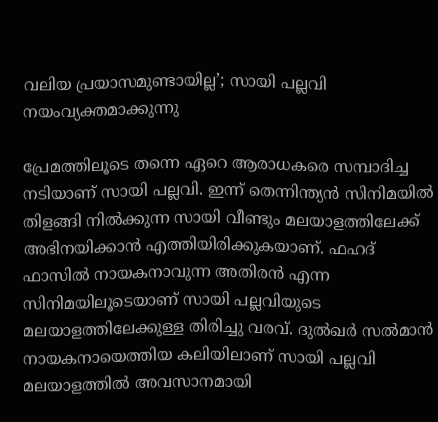വലിയ പ്രയാസമുണ്ടായില്ല’; സായി പല്ലവി നയംവ്യക്തമാക്കുന്നു

പ്രേമത്തിലൂടെ തന്നെ ഏറെ ആരാധകരെ സമ്പാദിച്ച നടിയാണ് സായി പല്ലവി. ഇന്ന് തെന്നിന്ത്യന്‍ സിനിമയില്‍ തിളങ്ങി നില്‍ക്കുന്ന സായി വീണ്ടും മലയാളത്തിലേക്ക് അഭിനയിക്കാന്‍ എത്തിയിരിക്കുകയാണ്. ഫഹദ് ഫാസില്‍ നായകനാവുന്ന അതിരന്‍ എന്ന സിനിമയിലൂടെയാണ് സായി പല്ലവിയുടെ മലയാളത്തിലേക്കുള്ള തിരിച്ചു വരവ്. ദുല്‍ഖര്‍ സല്‍മാന്‍ നായകനായെത്തിയ കലിയിലാണ് സായി പല്ലവി മലയാളത്തില്‍ അവസാനമായി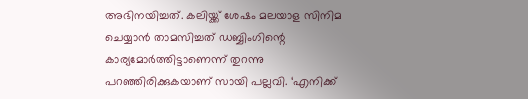അഭിനയിച്ചത്. കലിയ്ക്ക് ശേഷം മലയാള സിനിമ ചെയ്യാന്‍ താമസിച്ചത് ഡബ്ബിംഗിന്റെ കാര്യമോര്‍ത്തിട്ടാണെന്ന് തുറന്നു പറഞ്ഞിരിക്കുകയാണ് സായി പല്ലവി. ‘എനിക്ക്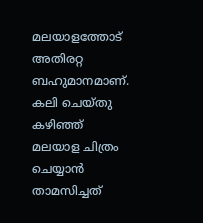മലയാളത്തോട് അതിരറ്റ ബഹുമാനമാണ്. കലി ചെയ്തു കഴിഞ്ഞ് മലയാള ചിത്രം ചെയ്യാന്‍ താമസിച്ചത്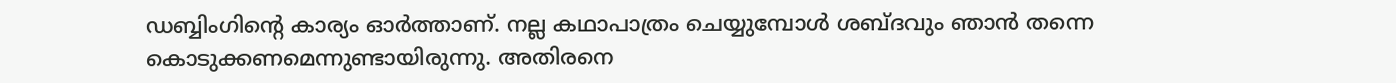ഡബ്ബിംഗിന്റെ കാര്യം ഓര്‍ത്താണ്. നല്ല കഥാപാത്രം ചെയ്യുമ്പോള്‍ ശബ്ദവും ഞാന്‍ തന്നെ കൊടുക്കണമെന്നുണ്ടായിരുന്നു. അതിരനെ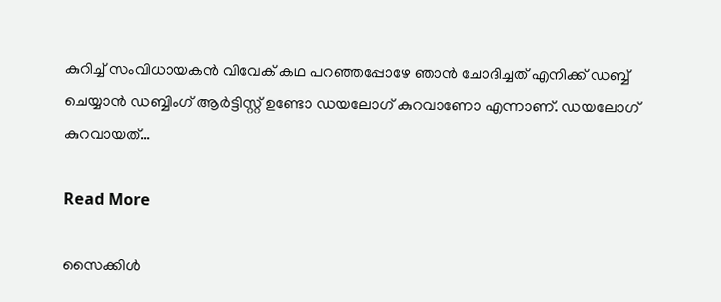കുറിച്ച് സംവിധായകന്‍ വിവേക് കഥ പറഞ്ഞപ്പോഴേ ഞാന്‍ ചോദിച്ചത് എനിക്ക് ഡബ്ബ് ചെയ്യാന്‍ ഡബ്ബിംഗ് ആര്‍ട്ടിസ്റ്റ് ഉണ്ടോ ഡയലോഗ് കുറവാണോ എന്നാണ്. ഡയലോഗ് കുറവായത്…

Read More

സൈക്കിള്‍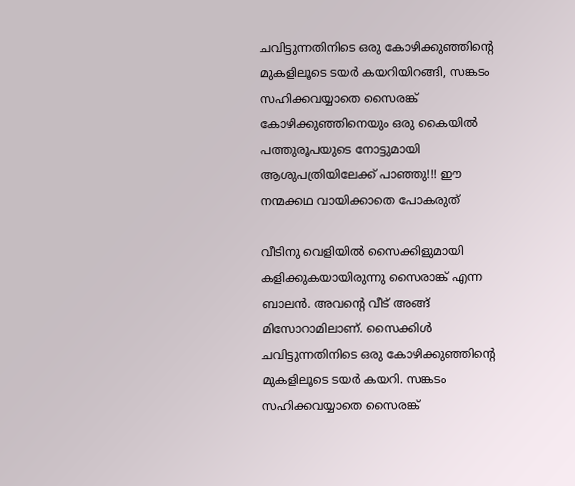ചവിട്ടുന്നതിനിടെ ഒരു കോഴിക്കുഞ്ഞിന്റെ മുകളിലൂടെ ടയര്‍ കയറിയിറങ്ങി, സങ്കടം സഹിക്കവയ്യാതെ സൈരങ്ക് കോഴിക്കുഞ്ഞിനെയും ഒരു കൈയില്‍ പത്തുരൂപയുടെ നോട്ടുമായി ആശുപത്രിയിലേക്ക് പാഞ്ഞു!!! ഈ നന്മക്കഥ വായിക്കാതെ പോകരുത്

വീടിനു വെളിയില്‍ സൈക്കിളുമായി കളിക്കുകയായിരുന്നു സൈരാങ്ക് എന്ന ബാലന്‍. അവന്റെ വീട് അങ്ങ് മിസോറാമിലാണ്. സൈക്കിള്‍ ചവിട്ടുന്നതിനിടെ ഒരു കോഴിക്കുഞ്ഞിന്റെ മുകളിലൂടെ ടയര്‍ കയറി. സങ്കടം സഹിക്കവയ്യാതെ സൈരങ്ക്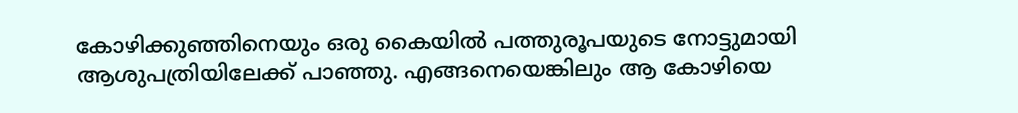കോഴിക്കുഞ്ഞിനെയും ഒരു കൈയില്‍ പത്തുരൂപയുടെ നോട്ടുമായി ആശുപത്രിയിലേക്ക് പാഞ്ഞു. എങ്ങനെയെങ്കിലും ആ കോഴിയെ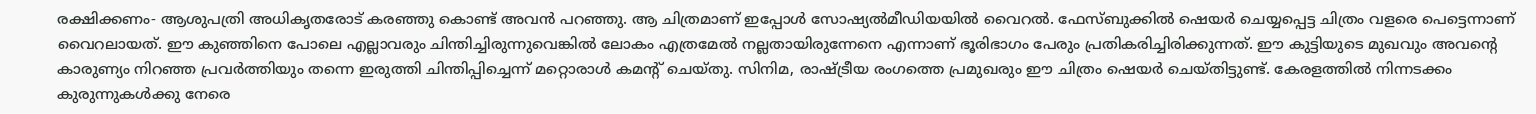രക്ഷിക്കണം- ആശുപത്രി അധികൃതരോട് കരഞ്ഞു കൊണ്ട് അവന്‍ പറഞ്ഞു. ആ ചിത്രമാണ് ഇപ്പോള്‍ സോഷ്യല്‍മീഡിയയില്‍ വൈറല്‍. ഫേസ്ബുക്കില്‍ ഷെയര്‍ ചെയ്യപ്പെട്ട ചിത്രം വളരെ പെട്ടെന്നാണ് വൈറലായത്. ഈ കുഞ്ഞിനെ പോലെ എല്ലാവരും ചിന്തിച്ചിരുന്നുവെങ്കില്‍ ലോകം എത്രമേല്‍ നല്ലതായിരുന്നേനെ എന്നാണ് ഭൂരിഭാഗം പേരും പ്രതികരിച്ചിരിക്കുന്നത്. ഈ കുട്ടിയുടെ മുഖവും അവന്റെ കാരുണ്യം നിറഞ്ഞ പ്രവര്‍ത്തിയും തന്നെ ഇരുത്തി ചിന്തിപ്പിച്ചെന്ന് മറ്റൊരാള്‍ കമന്റ് ചെയ്തു. സിനിമ, രാഷ്ട്രീയ രംഗത്തെ പ്രമുഖരും ഈ ചിത്രം ഷെയര്‍ ചെയ്തിട്ടുണ്ട്. കേരളത്തില്‍ നിന്നടക്കം കുരുന്നുകള്‍ക്കു നേരെ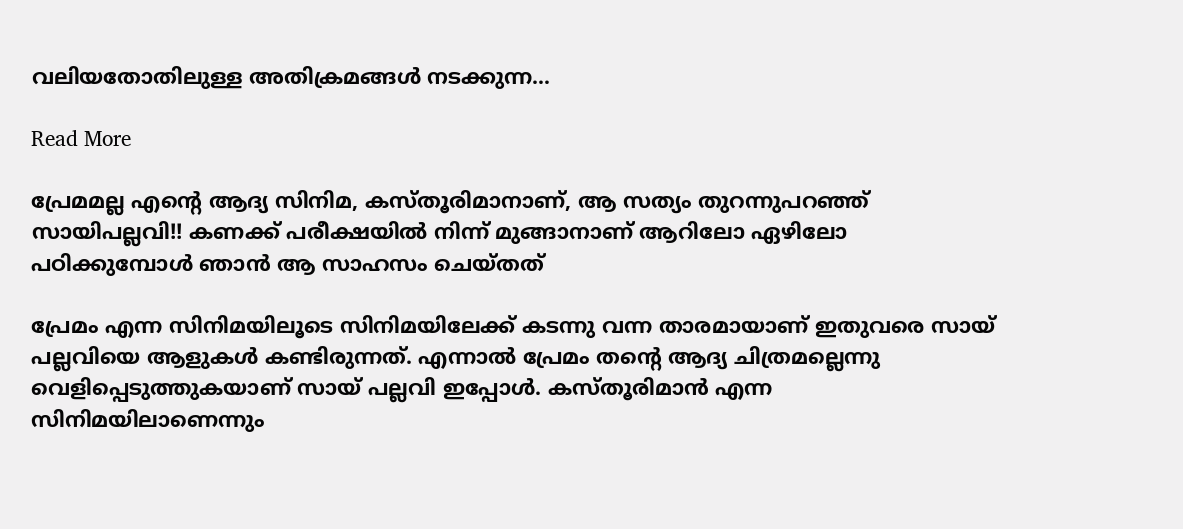വലിയതോതിലുള്ള അതിക്രമങ്ങള്‍ നടക്കുന്ന…

Read More

പ്രേമമല്ല എന്റെ ആദ്യ സിനിമ, കസ്തൂരിമാനാണ്, ആ സത്യം തുറന്നുപറഞ്ഞ് സായിപല്ലവി!! കണക്ക് പരീക്ഷയില്‍ നിന്ന് മുങ്ങാനാണ് ആറിലോ ഏഴിലോ പഠിക്കുമ്പോള്‍ ഞാന്‍ ആ സാഹസം ചെയ്തത്

പ്രേമം എന്ന സിനിമയിലൂടെ സിനിമയിലേക്ക് കടന്നു വന്ന താരമായാണ് ഇതുവരെ സായ് പല്ലവിയെ ആളുകൾ കണ്ടിരുന്നത്. എന്നാൽ പ്രേമം തന്റെ ആദ്യ ചിത്രമല്ലെന്നു വെളിപ്പെടുത്തുകയാണ് സായ് പല്ലവി ഇപ്പോൾ. കസ്തൂരിമാന്‍ എന്ന സിനിമയിലാണെന്നും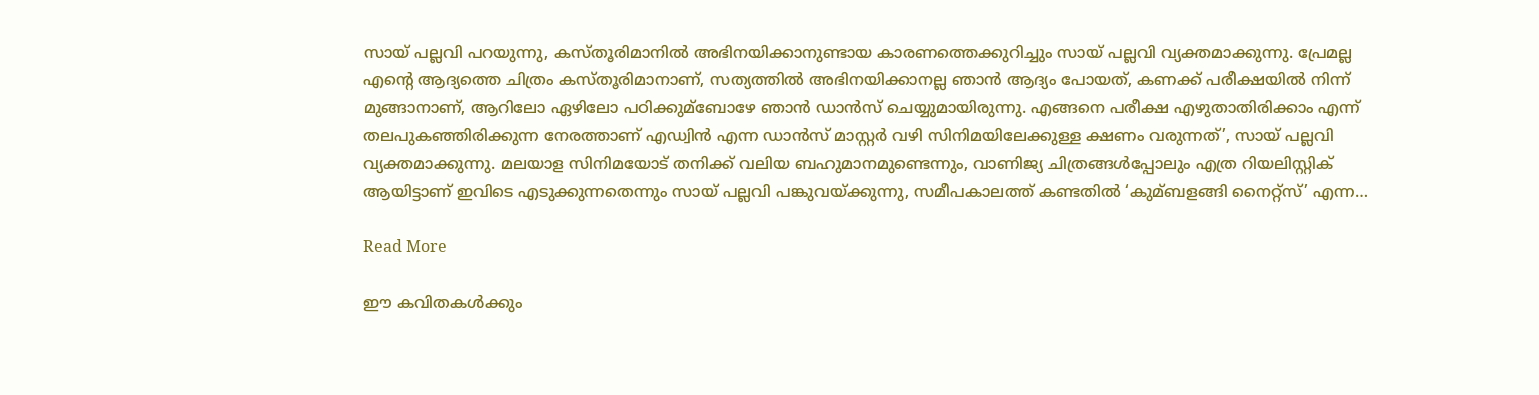സായ് പല്ലവി പറയുന്നു, കസ്തൂരിമാനില്‍ അഭിനയിക്കാനുണ്ടായ കാരണത്തെക്കുറിച്ചും സായ് പല്ലവി വ്യക്തമാക്കുന്നു. പ്രേമല്ല എന്റെ ആദ്യത്തെ ചിത്രം കസ്തൂരിമാനാണ്, സത്യത്തില്‍ അഭിനയിക്കാനല്ല ഞാന്‍ ആദ്യം പോയത്, കണക്ക് പരീക്ഷയില്‍ നിന്ന് മുങ്ങാനാണ്, ആറിലോ ഏഴിലോ പഠിക്കുമ്ബോഴേ ഞാന്‍ ഡാന്‍സ് ചെയ്യുമായിരുന്നു. എങ്ങനെ പരീക്ഷ എഴുതാതിരിക്കാം എന്ന് തലപുകഞ്ഞിരിക്കുന്ന നേരത്താണ് എഡ്വിന്‍ എന്ന ഡാന്‍സ് മാസ്റ്റര്‍ വഴി സിനിമയിലേക്കുള്ള ക്ഷണം വരുന്നത്’, സായ് പല്ലവി വ്യക്തമാക്കുന്നു. മലയാള സിനിമയോട് തനിക്ക് വലിയ ബഹുമാനമുണ്ടെന്നും, വാണിജ്യ ചിത്രങ്ങള്‍പ്പോലും എത്ര റിയലിസ്റ്റിക് ആയിട്ടാണ് ഇവിടെ എടുക്കുന്നതെന്നും സായ് പല്ലവി പങ്കുവയ്ക്കുന്നു, സമീപകാലത്ത് കണ്ടതില്‍ ‘കുമ്ബളങ്ങി നൈറ്റ്സ്’ എന്ന…

Read More

ഈ കവിതകൾക്കും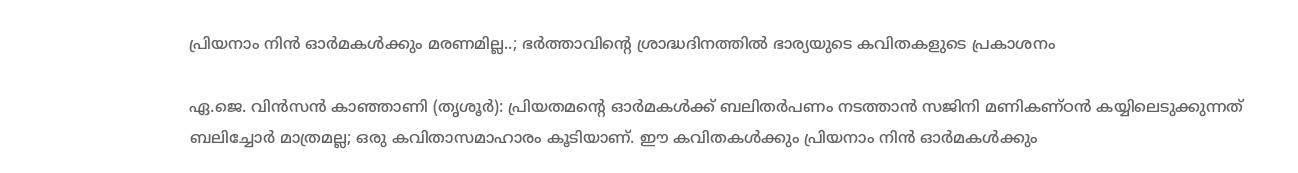പ്രിയനാം നിൻ ഓർമകൾക്കും മരണമില്ല..; ഭർത്താവിന്‍റെ ശ്രാദ്ധദിനത്തിൽ ഭാര്യയുടെ കവിതകളുടെ പ്രകാശനം

ഏ.ജെ. വിൻസൻ കാഞ്ഞാണി (തൃശൂർ): പ്രിയതമന്‍റെ ഓർമകൾക്ക് ബലിതർപണം നടത്താൻ സജിനി മണികണ്ഠൻ കയ്യിലെടുക്കുന്നത് ബലിച്ചോർ മാത്രമല്ല; ഒരു കവിതാസമാഹാരം കൂടിയാണ്. ഈ കവിതകൾക്കും പ്രിയനാം നിൻ ഓർമകൾക്കും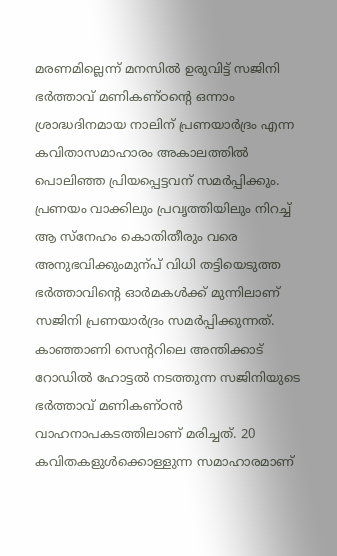മരണമില്ലെന്ന് മനസിൽ ഉരുവിട്ട് സജിനി ഭർത്താവ് മണികണ്ഠന്‍റെ ഒന്നാം ശ്രാദ്ധദിനമായ നാലിന് പ്രണയാർദ്രം എന്ന കവിതാസമാഹാരം അകാലത്തിൽ പൊലിഞ്ഞ പ്രിയപ്പെട്ടവന് സമർപ്പിക്കും. പ്രണയം വാക്കിലും പ്രവൃത്തിയിലും നിറച്ച് ആ സ്നേഹം കൊതിതീരും വരെ അനുഭവിക്കുംമുന്പ് വിധി തട്ടിയെടുത്ത ഭർത്താവിന്‍റെ ഓർമകൾക്ക് മുന്നിലാണ് സജിനി പ്രണയാർദ്രം സമർപ്പിക്കുന്നത്. കാഞ്ഞാണി സെന്‍ററിലെ അന്തിക്കാട് റോഡിൽ ഹോട്ടൽ നടത്തുന്ന സജിനിയുടെ ഭർത്താവ് മണികണ്ഠൻ വാഹനാപകടത്തിലാണ് മരിച്ചത്. 20 കവിതകളുൾക്കൊള്ളുന്ന സമാഹാരമാണ്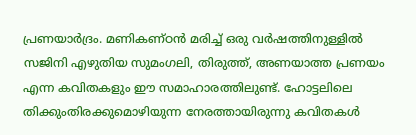പ്രണയാർദ്രം. മണികണ്ഠൻ മരിച്ച് ഒരു വർഷത്തിനുള്ളിൽ സജിനി എഴുതിയ സുമംഗലി, തിരുത്ത്, അണയാത്ത പ്രണയം എന്ന കവിതകളും ഈ സമാഹാരത്തിലുണ്ട്. ഹോട്ടലിലെ തിക്കുംതിരക്കുമൊഴിയുന്ന നേരത്തായിരുന്നു കവിതകൾ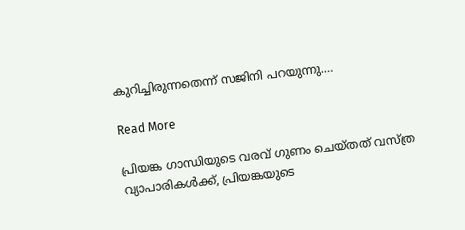കുറിച്ചിരുന്നതെന്ന് സജിനി പറയുന്നു.…

Read More

പ്രിയങ്ക ഗാന്ധിയുടെ വരവ് ഗുണം ചെയ്തത് വസ്ത്ര വ്യാപാരികള്‍ക്ക്, പ്രിയങ്കയുടെ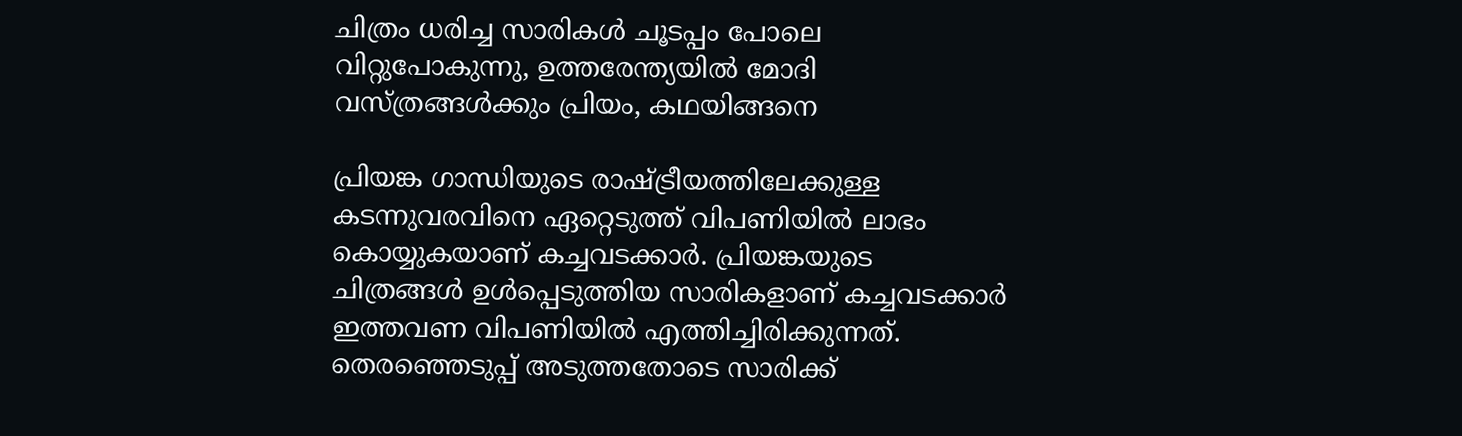ചിത്രം ധരിച്ച സാരികള്‍ ചൂടപ്പം പോലെ വിറ്റുപോകുന്നു, ഉത്തരേന്ത്യയില്‍ മോദി വസ്ത്രങ്ങള്‍ക്കും പ്രിയം, കഥയിങ്ങനെ

പ്രിയങ്ക ഗാന്ധിയുടെ രാഷ്ട്രീയത്തിലേക്കുള്ള കടന്നുവരവിനെ ഏറ്റെടുത്ത് വിപണിയില്‍ ലാഭം കൊയ്യുകയാണ് കച്ചവടക്കാര്‍. പ്രിയങ്കയുടെ ചിത്രങ്ങള്‍ ഉള്‍പ്പെടുത്തിയ സാരികളാണ് കച്ചവടക്കാര്‍ ഇത്തവണ വിപണിയില്‍ എത്തിച്ചിരിക്കുന്നത്. തെരഞ്ഞെടുപ്പ് അടുത്തതോടെ സാരിക്ക്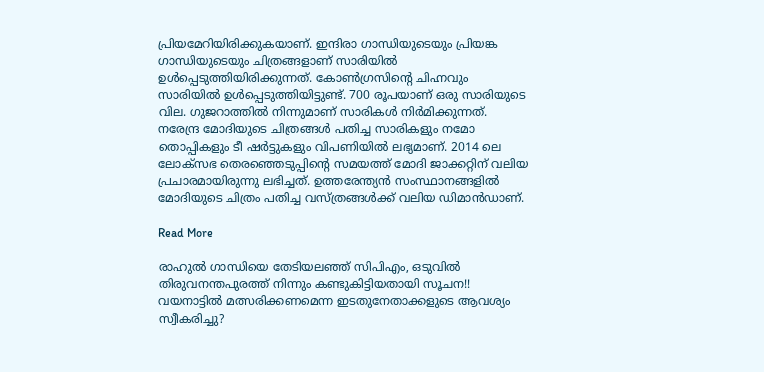പ്രിയമേറിയിരിക്കുകയാണ്. ഇന്ദിരാ ഗാന്ധിയുടെയും പ്രിയങ്ക ഗാന്ധിയുടെയും ചിത്രങ്ങളാണ് സാരിയില്‍ ഉള്‍പ്പെടുത്തിയിരിക്കുന്നത്. കോണ്‍ഗ്രസിന്റെ ചിഹ്നവും സാരിയില്‍ ഉള്‍പ്പെടുത്തിയിട്ടുണ്ട്. 700 രൂപയാണ് ഒരു സാരിയുടെ വില. ഗുജറാത്തില്‍ നിന്നുമാണ് സാരികള്‍ നിര്‍മിക്കുന്നത്. നരേന്ദ്ര മോദിയുടെ ചിത്രങ്ങള്‍ പതിച്ച സാരികളും നമോ തൊപ്പികളും ടീ ഷര്‍ട്ടുകളും വിപണിയില്‍ ലഭ്യമാണ്. 2014 ലെ ലോക്‌സഭ തെരഞ്ഞെടുപ്പിന്റെ സമയത്ത് മോദി ജാക്കറ്റിന് വലിയ പ്രചാരമായിരുന്നു ലഭിച്ചത്. ഉത്തരേന്ത്യന്‍ സംസ്ഥാനങ്ങളില്‍ മോദിയുടെ ചിത്രം പതിച്ച വസ്ത്രങ്ങള്‍ക്ക് വലിയ ഡിമാന്‍ഡാണ്.

Read More

രാഹുല്‍ ഗാന്ധിയെ തേടിയലഞ്ഞ് സിപിഎം, ഒടുവില്‍ തിരുവനന്തപുരത്ത് നിന്നും കണ്ടുകിട്ടിയതായി സൂചന!! വയനാട്ടില്‍ മത്സരിക്കണമെന്ന ഇടതുനേതാക്കളുടെ ആവശ്യം സ്വീകരിച്ചു?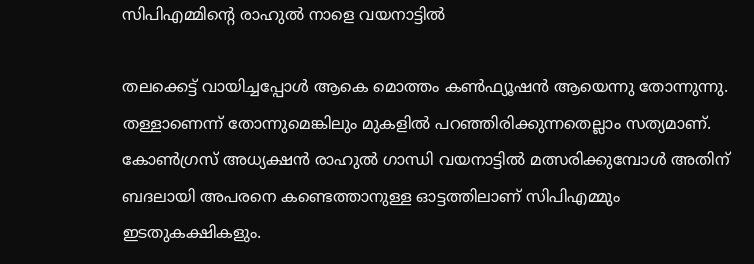സിപിഎമ്മിന്റെ രാഹുല്‍ നാളെ വയനാട്ടില്‍

തലക്കെട്ട് വായിച്ചപ്പോള്‍ ആകെ മൊത്തം കണ്‍ഫ്യൂഷന്‍ ആയെന്നു തോന്നുന്നു. തള്ളാണെന്ന് തോന്നുമെങ്കിലും മുകളില്‍ പറഞ്ഞിരിക്കുന്നതെല്ലാം സത്യമാണ്. കോണ്‍ഗ്രസ് അധ്യക്ഷന്‍ രാഹുല്‍ ഗാന്ധി വയനാട്ടില്‍ മത്സരിക്കുമ്പോള്‍ അതിന് ബദലായി അപരനെ കണ്ടെത്താനുള്ള ഓട്ടത്തിലാണ് സിപിഎമ്മും ഇടതുകക്ഷികളും.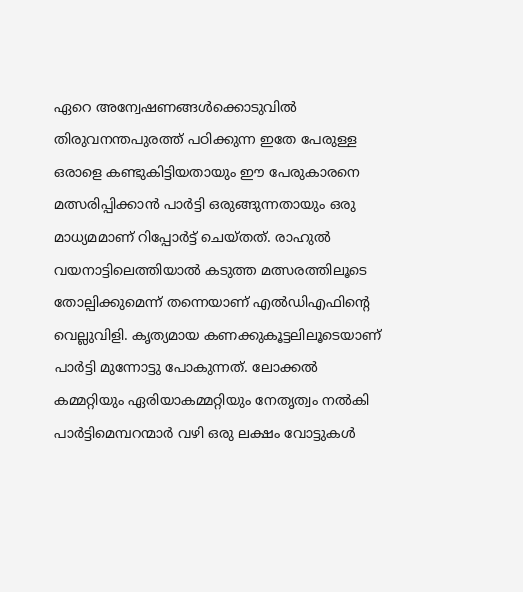ഏറെ അന്വേഷണങ്ങള്‍ക്കൊടുവില്‍ തിരുവനന്തപുരത്ത് പഠിക്കുന്ന ഇതേ പേരുള്ള ഒരാളെ കണ്ടുകിട്ടിയതായും ഈ പേരുകാരനെ മത്സരിപ്പിക്കാന്‍ പാര്‍ട്ടി ഒരുങ്ങുന്നതായും ഒരു മാധ്യമമാണ് റിപ്പോര്‍ട്ട് ചെയ്തത്. രാഹുല്‍ വയനാട്ടിലെത്തിയാല്‍ കടുത്ത മത്സരത്തിലൂടെ തോല്പിക്കുമെന്ന് തന്നെയാണ് എല്‍ഡിഎഫിന്റെ വെല്ലുവിളി. കൃത്യമായ കണക്കുകൂട്ടലിലൂടെയാണ് പാര്‍ട്ടി മുന്നോട്ടു പോകുന്നത്. ലോക്കല്‍ കമ്മറ്റിയും ഏരിയാകമ്മറ്റിയും നേതൃത്വം നല്‍കി പാര്‍ട്ടിമെമ്പറന്മാര്‍ വഴി ഒരു ലക്ഷം വോട്ടുകള്‍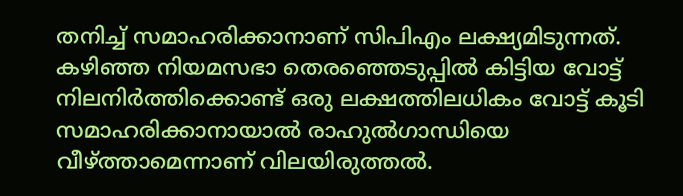തനിച്ച് സമാഹരിക്കാനാണ് സിപിഎം ലക്ഷ്യമിടുന്നത്. കഴിഞ്ഞ നിയമസഭാ തെരഞ്ഞെടുപ്പില്‍ കിട്ടിയ വോട്ട് നിലനിര്‍ത്തിക്കൊണ്ട് ഒരു ലക്ഷത്തിലധികം വോട്ട് കൂടി സമാഹരിക്കാനായാല്‍ രാഹുല്‍ഗാന്ധിയെ വീഴ്ത്താമെന്നാണ് വിലയിരുത്തല്‍.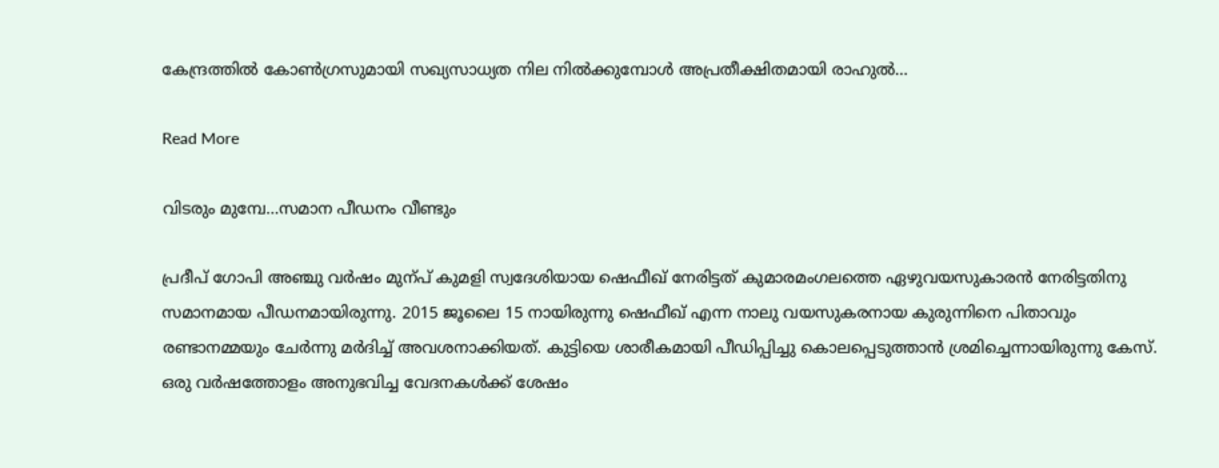കേന്ദ്രത്തില്‍ കോണ്‍ഗ്രസുമായി സഖ്യസാധ്യത നില നില്‍ക്കുമ്പോള്‍ അപ്രതീക്ഷിതമായി രാഹുല്‍…

Read More

വിടരും മുമ്പേ…സമാന പീഡനം വീണ്ടും

പ്രദീപ് ഗോപി അഞ്ചു വർഷം മുന്പ് കുമളി സ്വദേശിയായ ഷെഫീഖ് നേരിട്ടത് കുമാരമംഗലത്തെ ഏഴുവയസുകാരൻ നേരിട്ടതിനു സമാനമായ പീഡനമായിരുന്നു. 2015 ജൂലൈ 15 നായിരുന്നു ഷെഫീഖ് എന്ന നാലു വയസുകരനായ കുരുന്നിനെ പിതാവും രണ്ടാനമ്മയും ചേർന്നു മർദിച്ച് അവശനാക്കിയത്. കുട്ടിയെ ശാരീകമായി പീഡിപ്പിച്ചു കൊലപ്പെടുത്താൻ ശ്രമിച്ചെന്നായിരുന്നു കേസ്. ഒരു വർഷത്തോളം അനുഭവിച്ച വേദനകൾക്ക് ശേഷം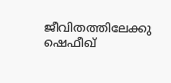ജീവിതത്തിലേക്കു ഷെഫീഖ്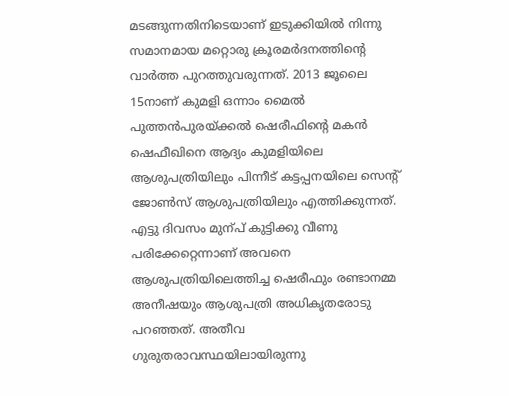മടങ്ങുന്നതിനിടെയാണ് ഇടുക്കിയിൽ നിന്നു സമാനമായ മറ്റൊരു ക്രൂരമർദനത്തിന്‍റെ വാർത്ത പുറത്തുവരുന്നത്. 2013 ജൂലൈ 15നാണ് കുമളി ഒന്നാം മൈൽ പുത്തൻപുരയ്ക്കൽ ഷെരീഫിന്‍റെ മകൻ ഷെഫീഖിനെ ആദ്യം കുമളിയിലെ ആശുപത്രിയിലും പിന്നീട് കട്ടപ്പനയിലെ സെന്‍റ് ജോണ്‍സ് ആശുപത്രിയിലും എത്തിക്കുന്നത്. എട്ടു ദിവസം മുന്പ് കുട്ടിക്കു വീണു പരിക്കേറ്റെന്നാണ് അവനെ ആശുപത്രിയിലെത്തിച്ച ഷെരീഫും രണ്ടാനമ്മ അനീഷയും ആശുപത്രി അധികൃതരോടു പറഞ്ഞത്. അതീവ ഗുരുതരാവസ്ഥയിലായിരുന്നു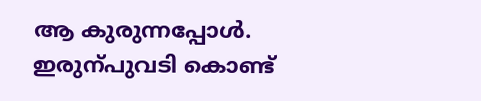ആ കുരുന്നപ്പോൾ. ഇരുന്പുവടി കൊണ്ട്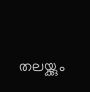തലയ്ക്കും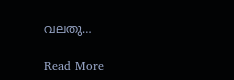വലതു…

Read More